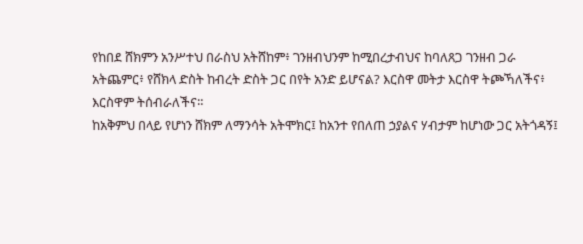የከበደ ሸክምን አንሥተህ በራስህ አትሸከም፥ ገንዘብህንም ከሚበረታብህና ከባለጸጋ ገንዘብ ጋራ አትጨምር፥ የሸክላ ድስት ከብረት ድስት ጋር በየት አንድ ይሆናል? እርስዋ መትታ እርስዋ ትጮኻለችና፥ እርስዋም ትሰብራለችና።
ከአቅምህ በላይ የሆነን ሸክም ለማንሳት አትሞክር፤ ከአንተ የበለጠ ኃያልና ሃብታም ከሆነው ጋር አትጎዳኝ፤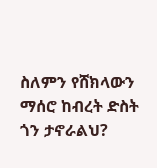ስለምን የሸክላውን ማሰሮ ከብረት ድስት ጎን ታኖራልህ?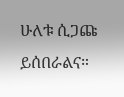ሁለቱ ሲጋጩ ይሰበራልና።